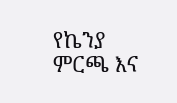የኬንያ ምርጫ እና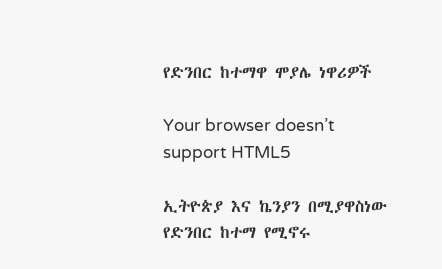የድንበር ከተማዋ ሞያሌ ነዋሪዎች

Your browser doesn’t support HTML5

ኢትዮጵያ እና ኬንያን በሚያዋስነው የድንበር ከተማ የሚኖሩ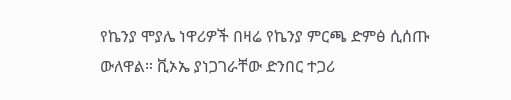የኬንያ ሞያሌ ነዋሪዎች በዛሬ የኬንያ ምርጫ ድምፅ ሲሰጡ ውለዋል። ቪኦኤ ያነጋገራቸው ድንበር ተጋሪ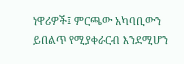ነዋሪዎች፤ ምርጫው አካባቢውን ይበልጥ የሚያቀራርብ እንደሚሆን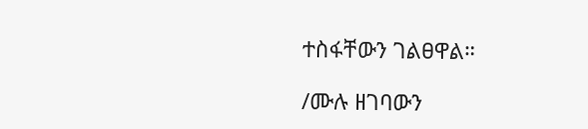ተስፋቸውን ገልፀዋል።

/ሙሉ ዘገባውን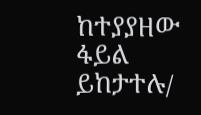ከተያያዘው ፋይል ይከታተሉ/